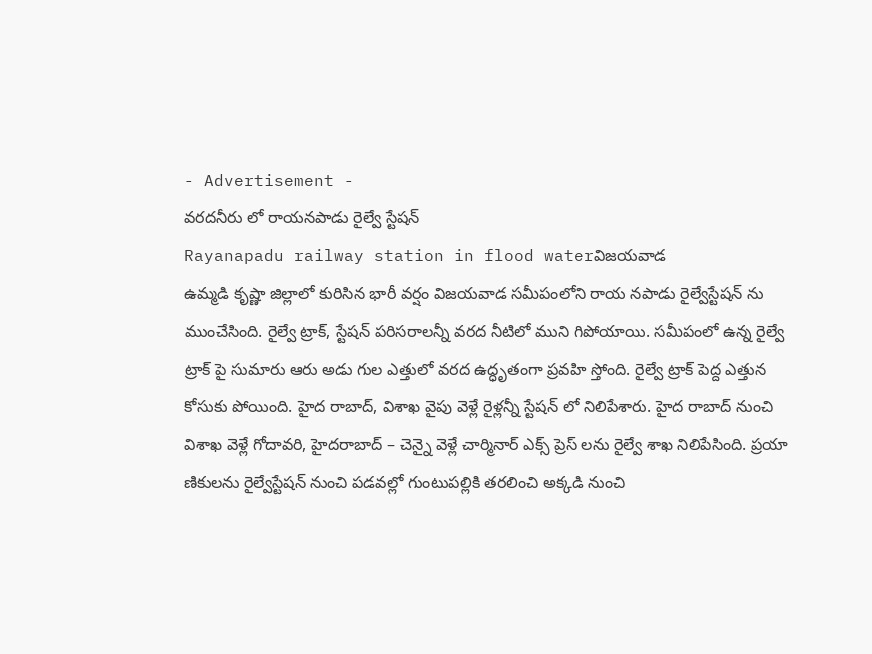- Advertisement -
వరదనీరు లో రాయనపాడు రైల్వే స్టేషన్
Rayanapadu railway station in flood waterవిజయవాడ
ఉమ్మడి కృష్ణా జిల్లాలో కురిసిన భారీ వర్షం విజయవాడ సమీపంలోని రాయ నపాడు రైల్వేస్టేషన్ ను ముంచేసింది. రైల్వే ట్రాక్, స్టేషన్ పరిసరాలన్నీ వరద నీటిలో ముని గిపోయాయి. సమీపంలో ఉన్న రైల్వే ట్రాక్ పై సుమారు ఆరు అడు గుల ఎత్తులో వరద ఉద్ధృతంగా ప్రవహి స్తోంది. రైల్వే ట్రాక్ పెద్ద ఎత్తున కోసుకు పోయింది. హైద రాబాద్, విశాఖ వైపు వెళ్లే రైళ్లన్నీ స్టేషన్ లో నిలిపేశారు. హైద రాబాద్ నుంచి విశాఖ వెళ్లే గోదావరి, హైదరాబాద్ – చెన్నై వెళ్లే చార్మినార్ ఎక్స్ ప్రెస్ లను రైల్వే శాఖ నిలిపేసింది. ప్రయా ణికులను రైల్వేస్టేషన్ నుంచి పడవల్లో గుంటుపల్లికి తరలించి అక్కడి నుంచి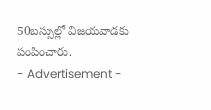50బస్సుల్లో విజయవాడకు పంపించారు.
- Advertisement -